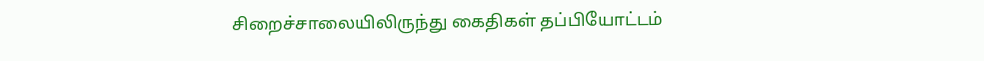சிறைச்சாலையிலிருந்து கைதிகள் தப்பியோட்டம்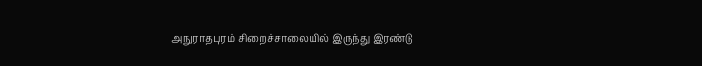அநுராதபுரம் சிறைச்சாலையில் இருந்து இரண்டு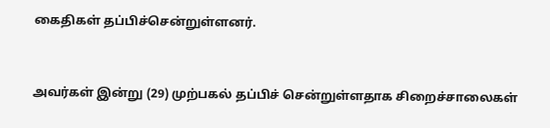கைதிகள் தப்பிச்சென்றுள்ளனர்.


அவர்கள் இன்று (29) முற்பகல் தப்பிச் சென்றுள்ளதாக சிறைச்சாலைகள்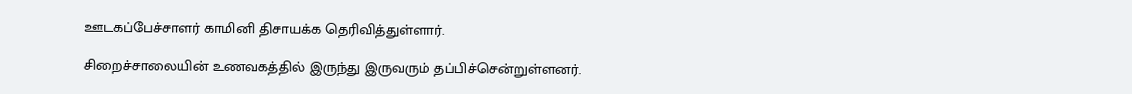ஊடகப்பேச்சாளர் காமினி திசாயக்க தெரிவித்துள்ளார்.

சிறைச்சாலையின் உணவகத்தில் இருந்து இருவரும் தப்பிச்சென்றுள்ளனர்.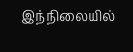இந்நிலையில்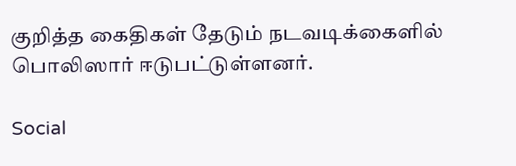குறித்த கைதிகள் தேடும் நடவடிக்கைளில் பொலிஸார் ஈடுபட்டுள்ளனர்.

Social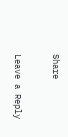Share

Leave a Reply